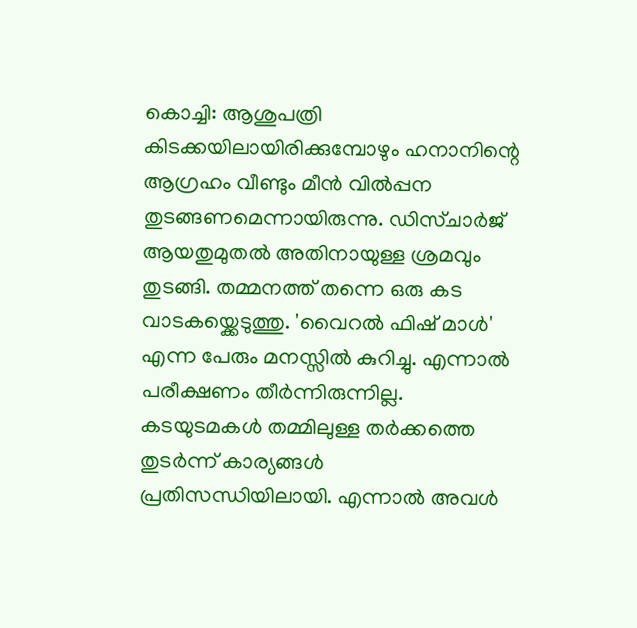കൊച്ചി: ആശുപത്രി കിടക്കയിലായിരിക്കുമ്പോഴും ഹനാനിന്റെ ആഗ്രഹം വീണ്ടും മീൻ വിൽപ്പന തുടങ്ങണമെന്നായിരുന്നു. ഡിസ്ചാർജ് ആയതുമുതൽ അതിനായുള്ള ശ്രമവും തുടങ്ങി. തമ്മനത്ത് തന്നെ ഒരു കട വാടകയ്ക്കെടുത്തു. 'വൈറൽ ഫിഷ് മാൾ' എന്ന പേരും മനസ്സിൽ കുറിച്ചു. എന്നാൽ പരീക്ഷണം തീർന്നിരുന്നില്ല. കടയുടമകൾ തമ്മിലുള്ള തർക്കത്തെ തുടർന്ന് കാര്യങ്ങൾ പ്രതിസന്ധിയിലായി. എന്നാൽ അവൾ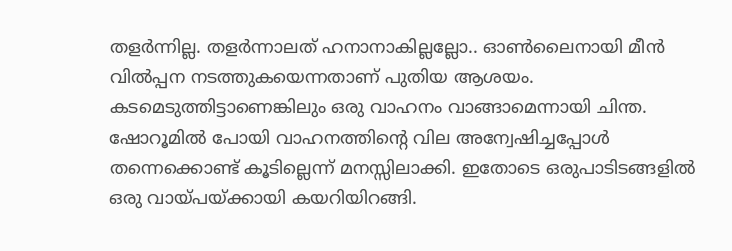തളർന്നില്ല. തളർന്നാലത് ഹനാനാകില്ലല്ലോ.. ഓൺലൈനായി മീൻ വിൽപ്പന നടത്തുകയെന്നതാണ് പുതിയ ആശയം. കടമെടുത്തിട്ടാണെങ്കിലും ഒരു വാഹനം വാങ്ങാമെന്നായി ചിന്ത. ഷോറൂമിൽ പോയി വാഹനത്തിന്റെ വില അന്വേഷിച്ചപ്പോൾ തന്നെക്കൊണ്ട് കൂടില്ലെന്ന് മനസ്സിലാക്കി. ഇതോടെ ഒരുപാടിടങ്ങളിൽ ഒരു വായ്പയ്ക്കായി കയറിയിറങ്ങി.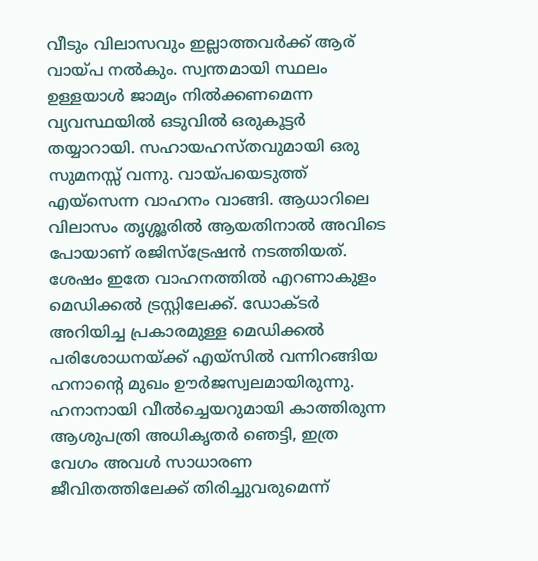വീടും വിലാസവും ഇല്ലാത്തവർക്ക് ആര് വായ്പ നൽകും. സ്വന്തമായി സ്ഥലം ഉള്ളയാൾ ജാമ്യം നിൽക്കണമെന്ന വ്യവസ്ഥയിൽ ഒടുവിൽ ഒരുകൂട്ടർ തയ്യാറായി. സഹായഹസ്തവുമായി ഒരു സുമനസ്സ് വന്നു. വായ്പയെടുത്ത് എയ്സെന്ന വാഹനം വാങ്ങി. ആധാറിലെ വിലാസം തൃശ്ശൂരിൽ ആയതിനാൽ അവിടെ പോയാണ് രജിസ്ട്രേഷൻ നടത്തിയത്. ശേഷം ഇതേ വാഹനത്തിൽ എറണാകുളം മെഡിക്കൽ ട്രസ്റ്റിലേക്ക്. ഡോക്ടർ അറിയിച്ച പ്രകാരമുള്ള മെഡിക്കൽ പരിശോധനയ്ക്ക് എയ്സിൽ വന്നിറങ്ങിയ ഹനാന്റെ മുഖം ഊർജസ്വലമായിരുന്നു. ഹനാനായി വീൽച്ചെയറുമായി കാത്തിരുന്ന ആശുപത്രി അധികൃതർ ഞെട്ടി, ഇത്ര വേഗം അവൾ സാധാരണ ജീവിതത്തിലേക്ക് തിരിച്ചുവരുമെന്ന്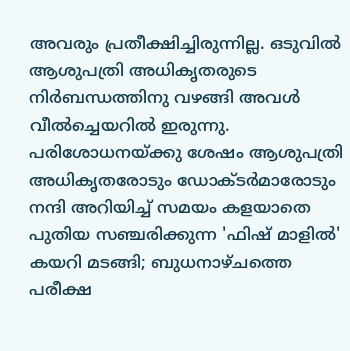അവരും പ്രതീക്ഷിച്ചിരുന്നില്ല. ഒടുവിൽ ആശുപത്രി അധികൃതരുടെ നിർബന്ധത്തിനു വഴങ്ങി അവൾ വീൽച്ചെയറിൽ ഇരുന്നു. പരിശോധനയ്ക്കു ശേഷം ആശുപത്രി അധികൃതരോടും ഡോക്ടർമാരോടും നന്ദി അറിയിച്ച് സമയം കളയാതെ പുതിയ സഞ്ചരിക്കുന്ന 'ഫിഷ് മാളിൽ' കയറി മടങ്ങി; ബുധനാഴ്ചത്തെ പരീക്ഷ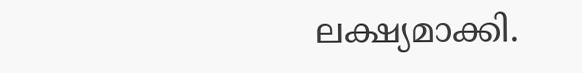ലക്ഷ്യമാക്കി.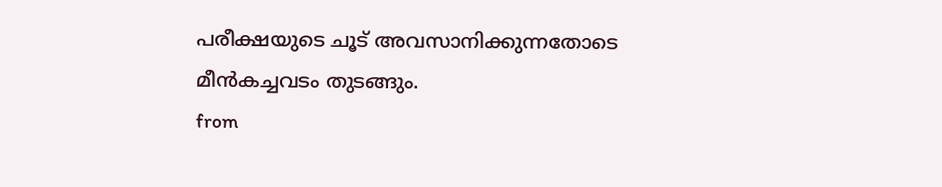പരീക്ഷയുടെ ചൂട് അവസാനിക്കുന്നതോടെ മീൻകച്ചവടം തുടങ്ങും.
from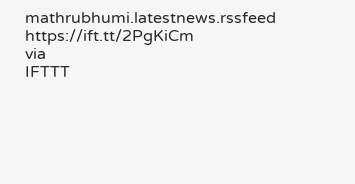mathrubhumi.latestnews.rssfeed https://ift.tt/2PgKiCm
via
IFTTT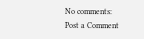No comments:
Post a Comment